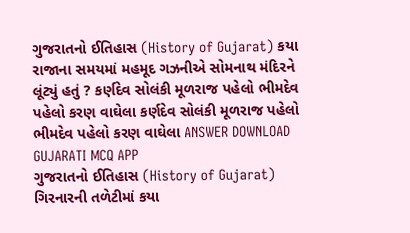ગુજરાતનો ઈતિહાસ (History of Gujarat) કયા રાજાના સમયમાં મહમૂદ ગઝનીએ સોમનાથ મંદિરને લૂંટ્યું હતું ? કર્ણદેવ સોલંકી મૂળરાજ પહેલો ભીમદેવ પહેલો કરણ વાઘેલા કર્ણદેવ સોલંકી મૂળરાજ પહેલો ભીમદેવ પહેલો કરણ વાઘેલા ANSWER DOWNLOAD GUJARATI MCQ APP
ગુજરાતનો ઈતિહાસ (History of Gujarat) ગિરનારની તળેટીમાં કયા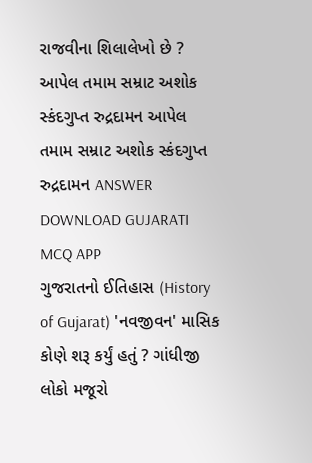રાજવીના શિલાલેખો છે ? આપેલ તમામ સમ્રાટ અશોક સ્કંદગુપ્ત રુદ્રદામન આપેલ તમામ સમ્રાટ અશોક સ્કંદગુપ્ત રુદ્રદામન ANSWER DOWNLOAD GUJARATI MCQ APP
ગુજરાતનો ઈતિહાસ (History of Gujarat) 'નવજીવન' માસિક કોણે શરૂ કર્યું હતું ? ગાંધીજી લોકો મજૂરો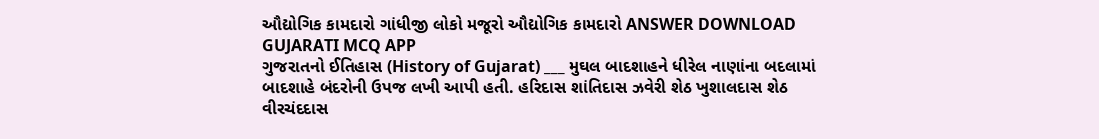ઔદ્યોગિક કામદારો ગાંધીજી લોકો મજૂરો ઔદ્યોગિક કામદારો ANSWER DOWNLOAD GUJARATI MCQ APP
ગુજરાતનો ઈતિહાસ (History of Gujarat) ___ મુઘલ બાદશાહને ધીરેલ નાણાંના બદલામાં બાદશાહે બંદરોની ઉપજ લખી આપી હતી. હરિદાસ શાંતિદાસ ઝવેરી શેઠ ખુશાલદાસ શેઠ વીરચંદદાસ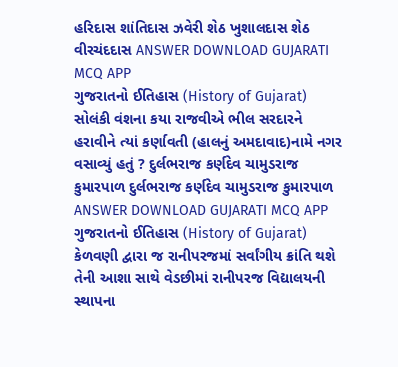હરિદાસ શાંતિદાસ ઝવેરી શેઠ ખુશાલદાસ શેઠ વીરચંદદાસ ANSWER DOWNLOAD GUJARATI MCQ APP
ગુજરાતનો ઈતિહાસ (History of Gujarat) સોલંકી વંશના કયા રાજવીએ ભીલ સરદારને હરાવીને ત્યાં કર્ણાવતી (હાલનું અમદાવાદ)નામે નગર વસાવ્યું હતું ? દુર્લભરાજ કર્ણદેવ ચામુડરાજ કુમારપાળ દુર્લભરાજ કર્ણદેવ ચામુડરાજ કુમારપાળ ANSWER DOWNLOAD GUJARATI MCQ APP
ગુજરાતનો ઈતિહાસ (History of Gujarat) કેળવણી દ્વારા જ રાનીપરજમાં સર્વાંગીય ક્રાંતિ થશે તેની આશા સાથે વેડછીમાં રાનીપરજ વિદ્યાલયની સ્થાપના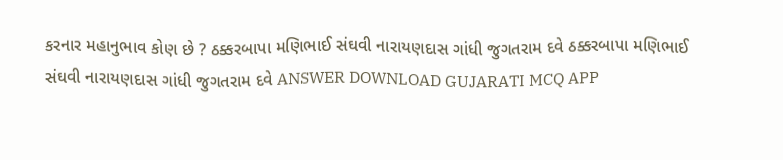કરનાર મહાનુભાવ કોણ છે ? ઠક્કરબાપા મણિભાઈ સંઘવી નારાયણદાસ ગાંધી જુગતરામ દવે ઠક્કરબાપા મણિભાઈ સંઘવી નારાયણદાસ ગાંધી જુગતરામ દવે ANSWER DOWNLOAD GUJARATI MCQ APP